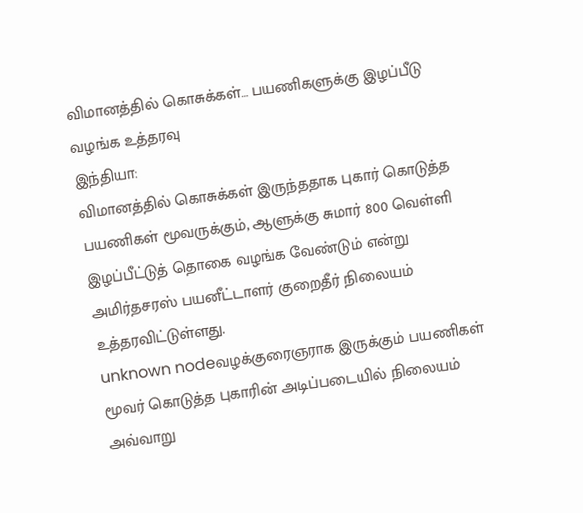விமானத்தில் கொசுக்கள்… பயணிகளுக்கு இழப்பீடு வழங்க உத்தரவு
இந்தியா:
விமானத்தில் கொசுக்கள் இருந்ததாக புகார் கொடுத்த பயணிகள் மூவருக்கும், ஆளுக்கு சுமார் 800 வெள்ளி இழப்பீட்டுத் தொகை வழங்க வேண்டும் என்று அமிர்தசரஸ் பயனீட்டாளர் குறைதீர் நிலையம் உத்தரவிட்டுள்ளது.
unknown nodeவழக்குரைஞராக இருக்கும் பயணிகள் மூவர் கொடுத்த புகாரின் அடிப்படையில் நிலையம் அவ்வாறு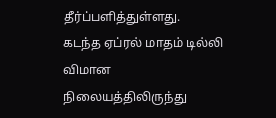தீர்ப்பளித்துள்ளது.
கடந்த ஏப்ரல் மாதம் டில்லி விமான நிலையத்திலிருந்து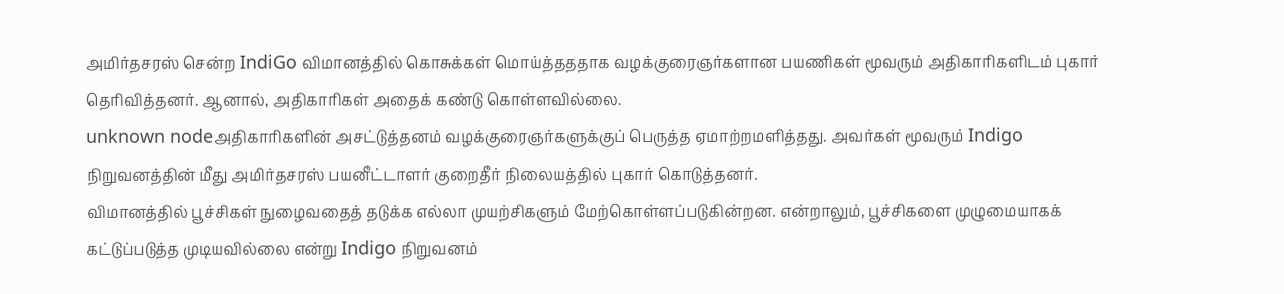அமிர்தசரஸ் சென்ற IndiGo விமானத்தில் கொசுக்கள் மொய்த்தததாக வழக்குரைஞர்களான பயணிகள் மூவரும் அதிகாரிகளிடம் புகார் தெரிவித்தனர். ஆனால், அதிகாரிகள் அதைக் கண்டு கொள்ளவில்லை.
unknown nodeஅதிகாரிகளின் அசட்டுத்தனம் வழக்குரைஞர்களுக்குப் பெருத்த ஏமாற்றமளித்தது. அவர்கள் மூவரும் Indigo நிறுவனத்தின் மீது அமிர்தசரஸ் பயனீட்டாளர் குறைதீர் நிலையத்தில் புகார் கொடுத்தனர்.
விமானத்தில் பூச்சிகள் நுழைவதைத் தடுக்க எல்லா முயற்சிகளும் மேற்கொள்ளப்படுகின்றன. என்றாலும், பூச்சிகளை முழுமையாகக் கட்டுப்படுத்த முடியவில்லை என்று Indigo நிறுவனம்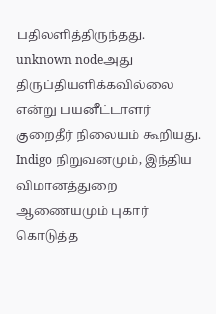பதிலளித்திருந்தது.
unknown nodeஅது திருப்தியளிக்கவில்லை என்று பயனீட்டாளர் குறைதீர் நிலையம் கூறியது.
Indigo நிறுவனமும், இந்திய விமானத்துறை ஆணையமும் புகார் கொடுத்த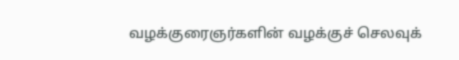வழக்குரைஞர்களின் வழக்குச் செலவுக்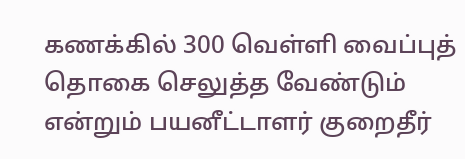கணக்கில் 300 வெள்ளி வைப்புத் தொகை செலுத்த வேண்டும் என்றும் பயனீட்டாளர் குறைதீர்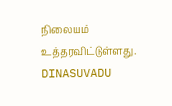நிலையம் உத்தரவிட்டுள்ளது.
DINASUVADU